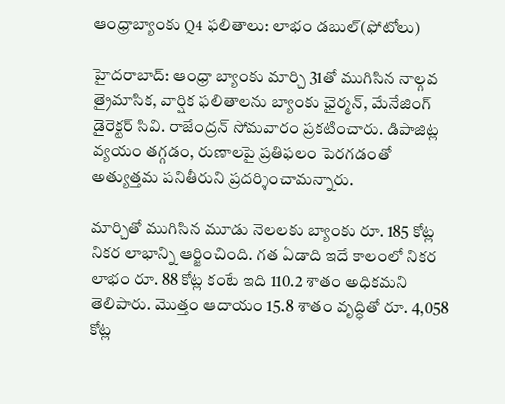ఆంధ్రాబ్యాంకు Q4 ఫలితాలు: లాభం డబుల్(ఫోటోలు)

హైదరాబాద్: ఆంధ్రా బ్యాంకు మార్చి 31తో ముగిసిన నాల్గవ త్రైమాసిక, వార్షిక ఫలితాలను బ్యాంకు ఛైర్మన్, మేనేజింగ్ డైరెక్టర్ సివి. రాజేంద్రన్ సోమవారం ప్రకటించారు. డిపాజిట్ల వ్యయం తగ్గడం, రుణాలపై ప్రతిఫలం పెరగడంతో అత్యుత్తమ పనితీరుని ప్రదర్శించామన్నారు.

మార్చితో ముగిసిన మూడు నెలలకు బ్యాంకు రూ. 185 కోట్ల నికర లాభాన్ని ఆర్జించింది. గత ఏడాది ఇదే కాలంలో నికర లాభం రూ. 88 కోట్ల కంటే ఇది 110.2 శాతం అధికమని తెలిపారు. మొత్తం ఆదాయం 15.8 శాతం వృద్ధితో రూ. 4,058 కోట్ల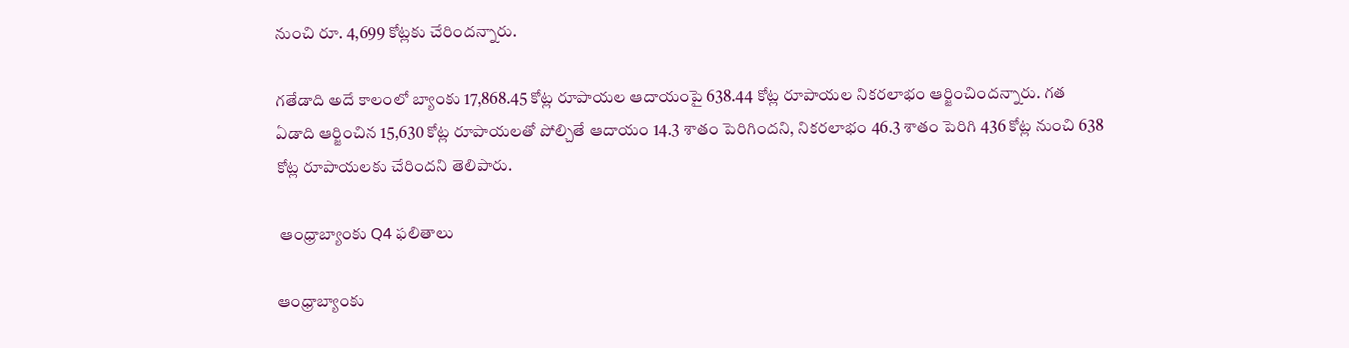నుంచి రూ. 4,699 కోట్లకు చేరిందన్నారు.

గతేడాది అదే కాలంలో బ్యాంకు 17,868.45 కోట్ల రూపాయల ఆదాయంపై 638.44 కోట్ల రూపాయల నికరలాభం ఆర్జించిందన్నారు. గత ఏడాది ఆర్జించిన 15,630 కోట్ల రూపాయలతో పోల్చితే ఆదాయం 14.3 శాతం పెరిగిందని, నికరలాభం 46.3 శాతం పెరిగి 436 కోట్ల నుంచి 638 కోట్ల రూపాయలకు చేరిందని తెలిపారు.

 ఆంధ్రాబ్యాంకు Q4 ఫలితాలు

ఆంధ్రాబ్యాంకు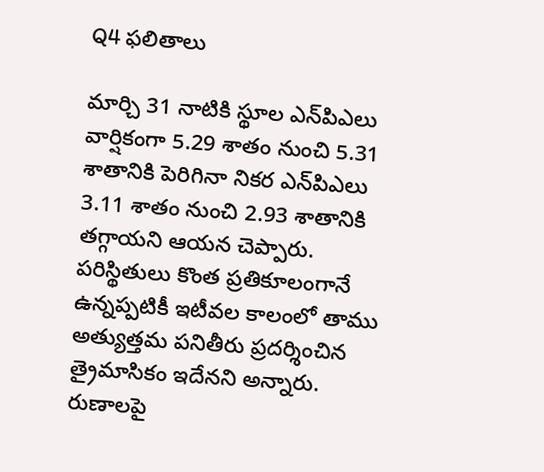Q4 ఫలితాలు

మార్చి 31 నాటికి స్థూల ఎన్‌పిఎలు వార్షికంగా 5.29 శాతం నుంచి 5.31 శాతానికి పెరిగినా నికర ఎన్‌పిఎలు 3.11 శాతం నుంచి 2.93 శాతానికి తగ్గాయని ఆయన చెప్పారు. పరిస్థితులు కొంత ప్రతికూలంగానే ఉన్నప్పటికీ ఇటీవల కాలంలో తాము అత్యుత్తమ పనితీరు ప్రదర్శించిన త్రైమాసికం ఇదేనని అన్నారు. రుణాలపై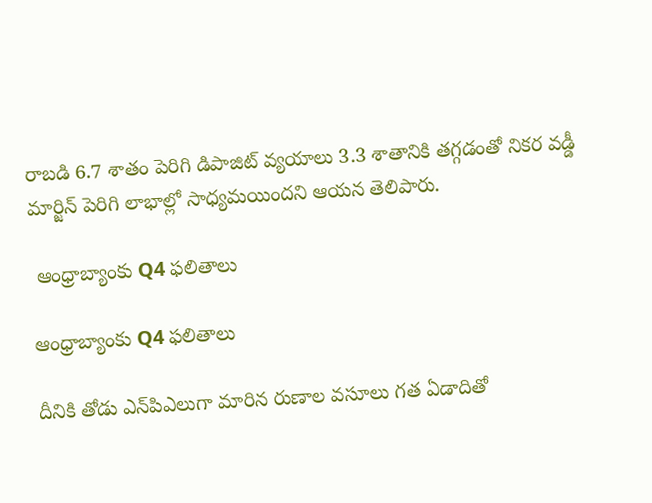రాబడి 6.7 శాతం పెరిగి డిపాజిట్‌ వ్యయాలు 3.3 శాతానికి తగ్గడంతో నికర వడ్డీ మార్జిన్‌ పెరిగి లాభాల్లో సాధ్యమయిందని ఆయన తెలిపారు.

 ఆంధ్రాబ్యాంకు Q4 ఫలితాలు

ఆంధ్రాబ్యాంకు Q4 ఫలితాలు

దీనికి తోడు ఎన్‌పిఎలుగా మారిన రుణాల వసూలు గత ఏడాదితో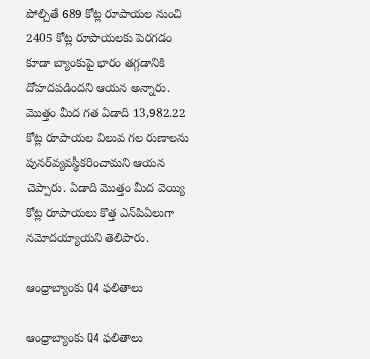పోల్చితే 689 కోట్ల రూపాయల నుంచి 2405 కోట్ల రూపాయలకు పెరగడం కూడా బ్యాంకుపై భారం తగ్గడానికి దోహదపడిందని ఆయన అన్నారు. మొత్తం మీద గత ఏడాది 13,982.22 కోట్ల రూపాయల విలువ గల రుణాలను పునర్‌వ్యవస్థీకరించామని ఆయన చెప్పారు. ఏడాది మొత్తం మీద వెయ్యి కోట్ల రూపాయలు కొత్త ఎన్‌పిఏలుగా నమోదయ్యాయని తెలిపారు.

ఆంధ్రాబ్యాంకు Q4 ఫలితాలు

ఆంధ్రాబ్యాంకు Q4 ఫలితాలు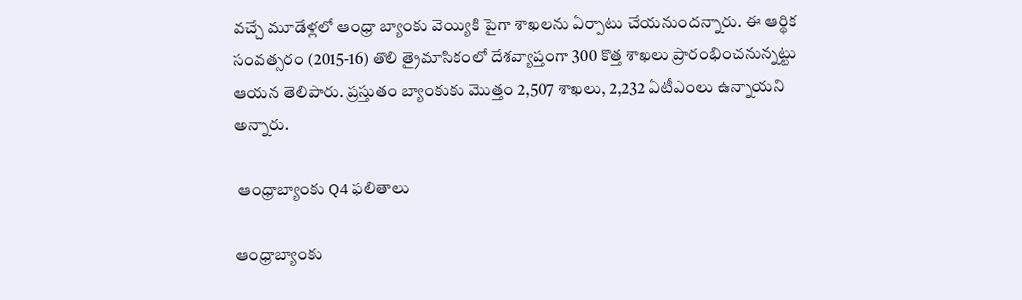వచ్చే మూడేళ్లలో ఆంధ్రా బ్యాంకు వెయ్యికి పైగా శాఖలను ఏర్పాటు చేయనుందన్నారు. ఈ ఆర్థిక సంవత్సరం (2015-16) తొలి త్రైమాసికంలో దేశవ్యాప్తంగా 300 కొత్త శాఖలు ప్రారంభించనున్నట్టు ఆయన తెలిపారు. ప్రస్తుతం బ్యాంకుకు మొత్తం 2,507 శాఖలు, 2,232 ఏటీఎంలు ఉన్నాయని అన్నారు.

 ఆంధ్రాబ్యాంకు Q4 ఫలితాలు

ఆంధ్రాబ్యాంకు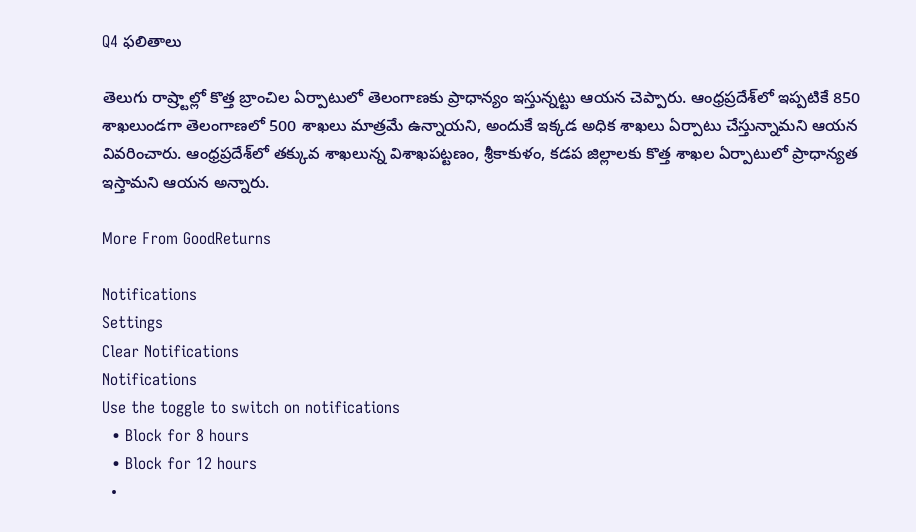Q4 ఫలితాలు

తెలుగు రాష్ర్టాల్లో కొత్త బ్రాంచిల ఏర్పాటులో తెలంగాణకు ప్రాధాన్యం ఇస్తున్నట్టు ఆయన చెప్పారు. ఆంధ్రప్రదేశ్‌లో ఇప్పటికే 850 శాఖలుండగా తెలంగాణలో 500 శాఖలు మాత్రమే ఉన్నాయని, అందుకే ఇక్కడ అధిక శాఖలు ఏర్పాటు చేస్తున్నామని ఆయన వివరించారు. ఆంధ్రప్రదేశ్‌లో తక్కువ శాఖలున్న విశాఖపట్టణం, శ్రీకాకుళం, కడప జిల్లాలకు కొత్త శాఖల ఏర్పాటులో ప్రాధాన్యత ఇస్తామని ఆయన అన్నారు.

More From GoodReturns

Notifications
Settings
Clear Notifications
Notifications
Use the toggle to switch on notifications
  • Block for 8 hours
  • Block for 12 hours
  •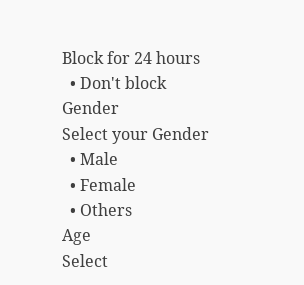Block for 24 hours
  • Don't block
Gender
Select your Gender
  • Male
  • Female
  • Others
Age
Select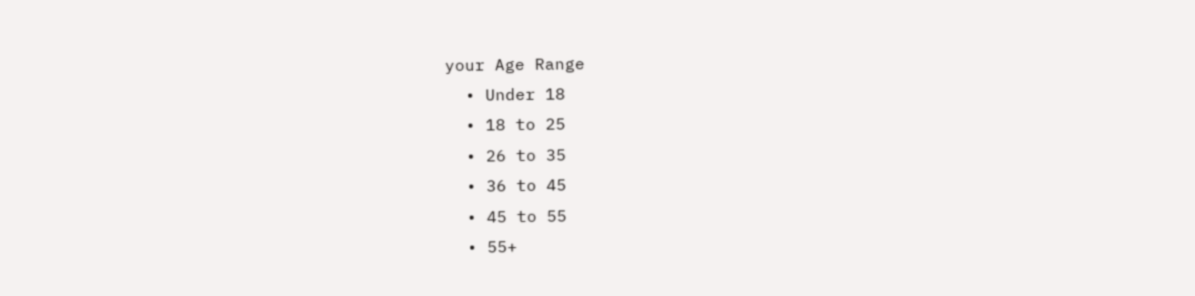your Age Range
  • Under 18
  • 18 to 25
  • 26 to 35
  • 36 to 45
  • 45 to 55
  • 55+